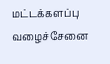மட்டக்களப்பு வழைச்சேனை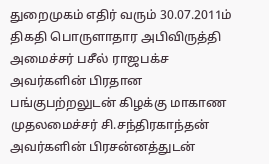துறைமுகம் எதிர் வரும் 30.07.2011ம் திகதி பொருளாதார அபிவிருத்தி அமைச்சர் பசீல் ராஜபக்ச அவர்களின் பிரதான பங்குபற்றலுடன் கிழக்கு மாகாண முதலமைச்சர் சி.சந்திரகாந்தன் அவர்களின் பிரசன்னத்துடன்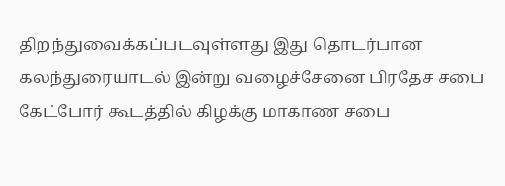திறந்துவைக்கப்படவுள்ளது இது தொடர்பான கலந்துரையாடல் இன்று வழைச்சேனை பிரதேச சபை கேட்போர் கூடத்தில் கிழக்கு மாகாண சபை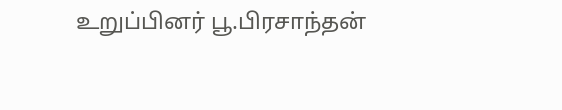உறுப்பினர் பூ.பிரசாந்தன்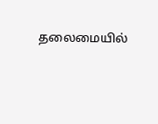தலைமையில்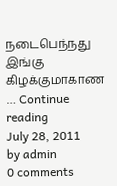நடைபெந்நது இங்கு கிழக்குமாகாண … Continue reading
July 28, 2011
by admin
0 comments